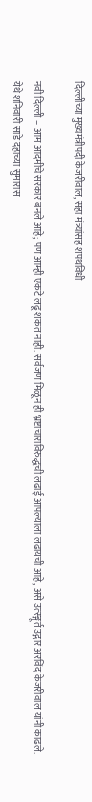दिल्लीच्या मुख्यमंत्रीपदी केजरीवाल, सहा मंत्र्यांसह शपथविधी

नवी दिल्ली – आम आदमीचे सरकार बनले आहे; पण आम्ही एकटे लढू शकत नाही. सर्वजण मिळून ही भ्रष्टाचाराविरुद्धची लढाई आपल्याला लढायची आहे, असे उत्स्ङ्गूर्त उद्गार अरविंद केजरीवाल यांनी काढले. येथे शनिवारी साडे दहाच्या सुमारास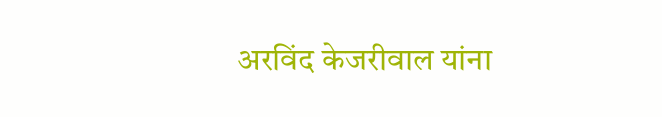अरविंद केजरीवाल यांना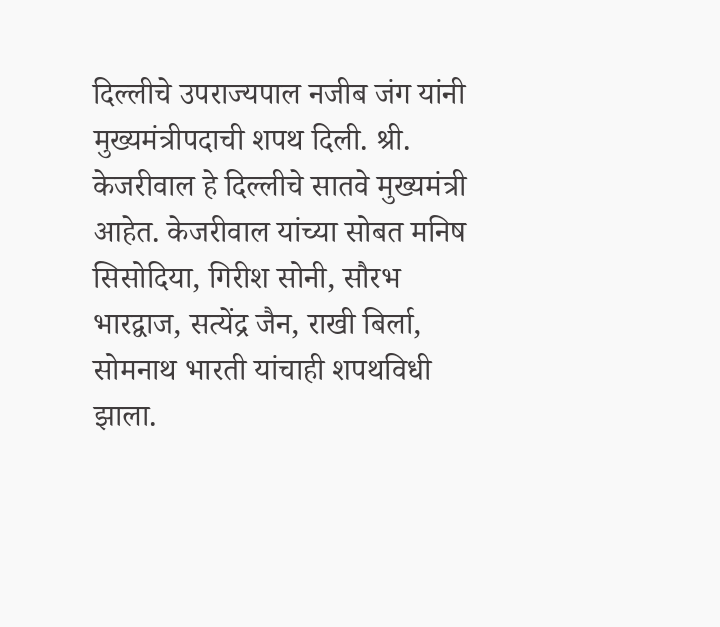दिल्लीचे उपराज्यपाल नजीब जंग यांनी मुख्यमंत्रीपदाची शपथ दिली. श्री. केजरीवाल हे दिल्लीचे सातवे मुख्यमंत्री आहेत. केजरीवाल यांच्या सोबत मनिष सिसोदिया, गिरीश सोनी, सौरभ भारद्वाज, सत्येंद्र जैन, राखी बिर्ला, सोमनाथ भारती यांचाही शपथविधी झाला.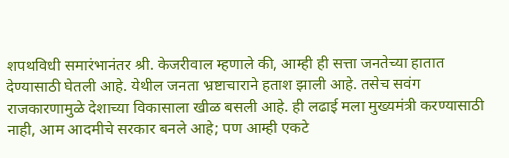शपथविधी समारंभानंतर श्री. केजरीवाल म्हणाले की, आम्ही ही सत्ता जनतेच्या हातात देण्यासाठी घेतली आहे. येथील जनता भ्रष्टाचाराने हताश झाली आहे. तसेच सवंग राजकारणामुळे देशाच्या विकासाला खीळ बसली आहे. ही लढाई मला मुख्यमंत्री करण्यासाठी नाही, आम आदमीचे सरकार बनले आहे; पण आम्ही एकटे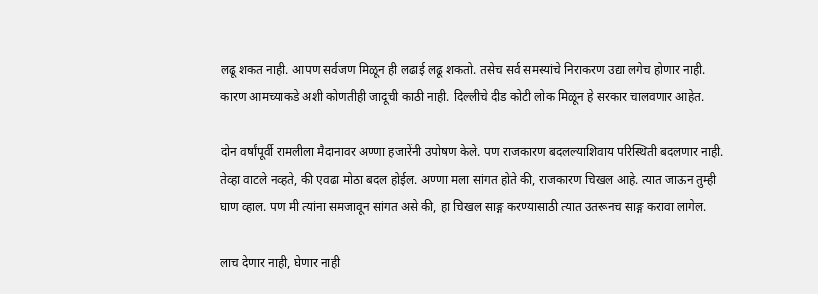लढू शकत नाही. आपण सर्वजण मिळून ही लढाई लढू शकतो. तसेच सर्व समस्यांचे निराकरण उद्या लगेच होणार नाही. कारण आमच्याकडे अशी कोणतीही जादूची काठी नाही. दिल्लीचे दीड कोटी लोक मिळून हे सरकार चालवणार आहेत.

दोन वर्षांपूर्वी रामलीला मैदानावर अण्णा हजारेंनी उपोषण केले. पण राजकारण बदलल्याशिवाय परिस्थिती बदलणार नाही. तेव्हा वाटले नव्हते, की एवढा मोठा बदल होईल. अण्णा मला सांगत होते की, राजकारण चिखल आहे. त्यात जाऊन तुम्ही घाण व्हाल. पण मी त्यांना समजावून सांगत असे की, हा चिखल साङ्ग करण्यासाठी त्यात उतरूनच साङ्ग करावा लागेल.

लाच देणार नाही, घेणार नाही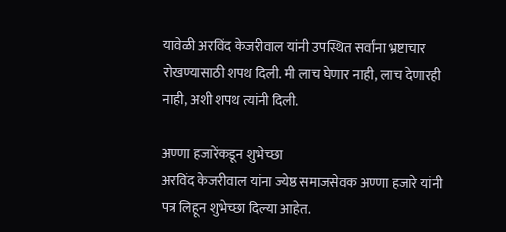यावेळी अरविंद केजरीवाल यांनी उपस्थित सर्वांना भ्रष्टाचार रोखण्यासाठी शपथ दिली. मी लाच घेणार नाही, लाच देणारही नाही, अशी शपथ त्यांनी दिली.

अण्णा हजारेंकडून शुभेच्छा
अरविंद केजरीवाल यांना ज्येष्ठ समाजसेवक अण्णा हजारे यांनी पत्र लिहून शुभेच्छा दिल्या आहेत.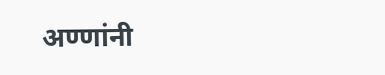अण्णांनी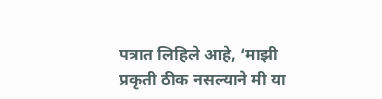पत्रात लिहिले आहे, ‘माझी प्रकृती ठीक नसल्याने मी या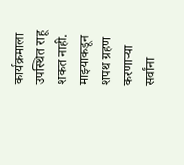कार्यक्रमाला उपस्थित राहू शकत नाही. माझ्याकडून शपथ ग्रहण करणार्‍या सर्वांना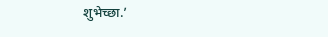शुभेच्छा.’